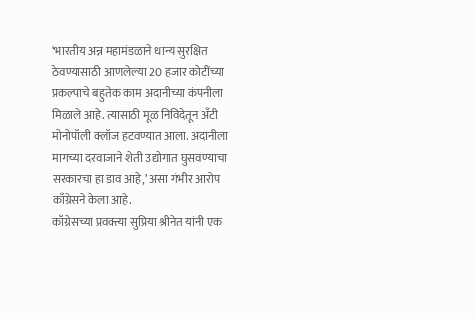‘भारतीय अन्न महामंडळाने धान्य सुरक्षित ठेवण्यासाठी आणलेल्या 20 हजार कोटींच्या प्रकल्पाचे बहुतेक काम अदानीच्या कंपनीला मिळाले आहे. त्यासाठी मूळ निविदेतून अँटी मोनोपॉली क्लॉज हटवण्यात आला. अदानीला मागच्या दरवाजाने शेती उद्योगात घुसवण्याचा सरकारचा हा डाव आहे,’ असा गंभीर आरोप काँग्रेसने केला आहे.
काँग्रेसच्या प्रवक्त्या सुप्रिया श्रीनेत यांनी एक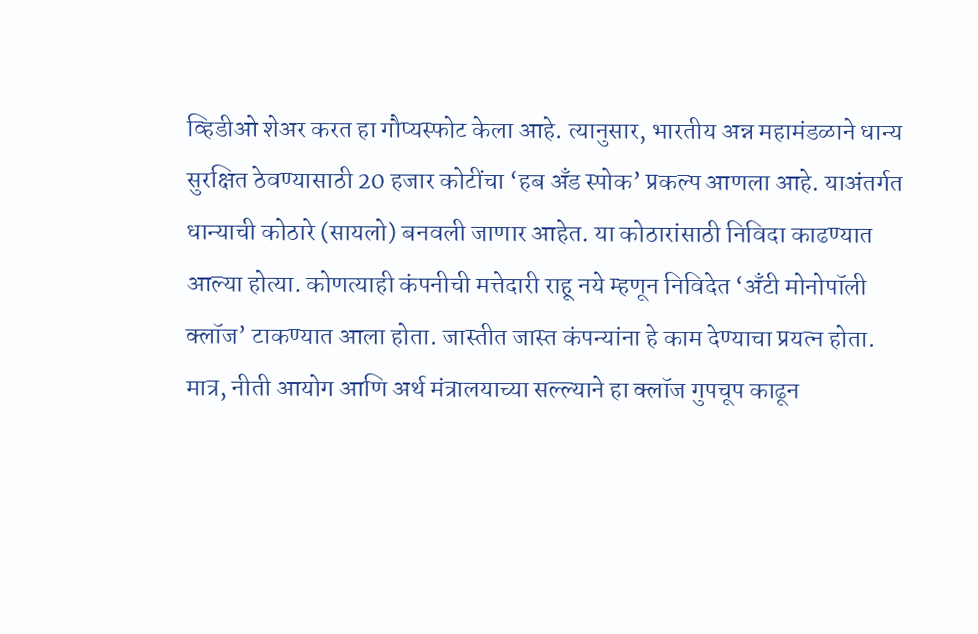व्हिडीओ शेअर करत हा गौप्यस्फोट केला आहे. त्यानुसार, भारतीय अन्न महामंडळाने धान्य सुरक्षित ठेवण्यासाठी 20 हजार कोटींचा ‘हब अँड स्पोक’ प्रकल्प आणला आहे. याअंतर्गत धान्याची कोठारे (सायलो) बनवली जाणार आहेत. या कोठारांसाठी निविदा काढण्यात आल्या होत्या. कोणत्याही कंपनीची मत्तेदारी राहू नये म्हणून निविदेत ‘अँटी मोनोपॉली क्लॉज’ टाकण्यात आला होता. जास्तीत जास्त कंपन्यांना हे काम देण्याचा प्रयत्न होता. मात्र, नीती आयोग आणि अर्थ मंत्रालयाच्या सल्ल्याने हा क्लॉज गुपचूप काढून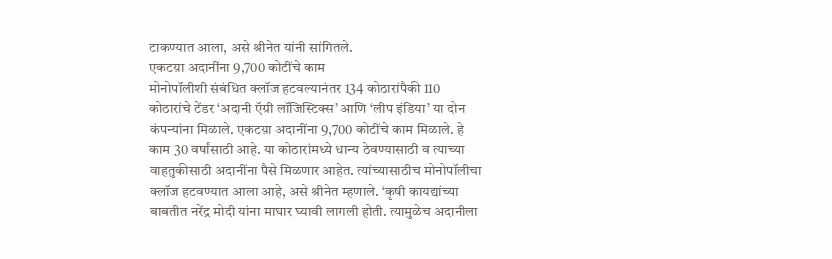टाकण्यात आला, असे श्रीनेत यांनी सांगितले.
एकटय़ा अदानींना 9,700 कोटींचे काम
मोनोपॉलीशी संबंधित क्लॉज हटवल्यानंतर 134 कोठारांपैकी 110 कोठारांचे टेंडर ‘अदानी ऍग्री लॉजिस्टिक्स’ आणि ‘लीप इंडिया’ या दोन कंपन्यांना मिळाले. एकटय़ा अदानींना 9,700 कोटींचे काम मिळाले. हे काम 30 वर्षांसाठी आहे. या कोठारांमध्ये धान्य ठेवण्यासाठी व त्याच्या वाहतुकीसाठी अदानींना पैसे मिळणार आहेत. त्यांच्यासाठीच मोनोपॉलीचा क्लॉज हटवण्यात आला आहे, असे श्रीनेत म्हणाले. ‘कृषी कायद्यांच्या बाबतीत नरेंद्र मोदी यांना माघार घ्यावी लागली होती. त्यामुळेच अदानीला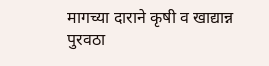मागच्या दाराने कृषी व खाद्यान्न पुरवठा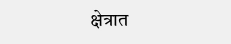क्षेत्रात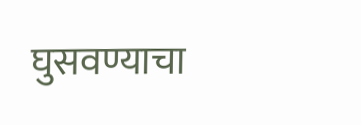घुसवण्याचा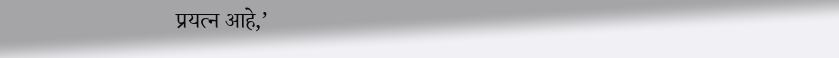प्रयत्न आहे,’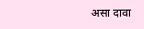असा दावा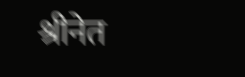श्रीनेत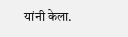यांनी केला.